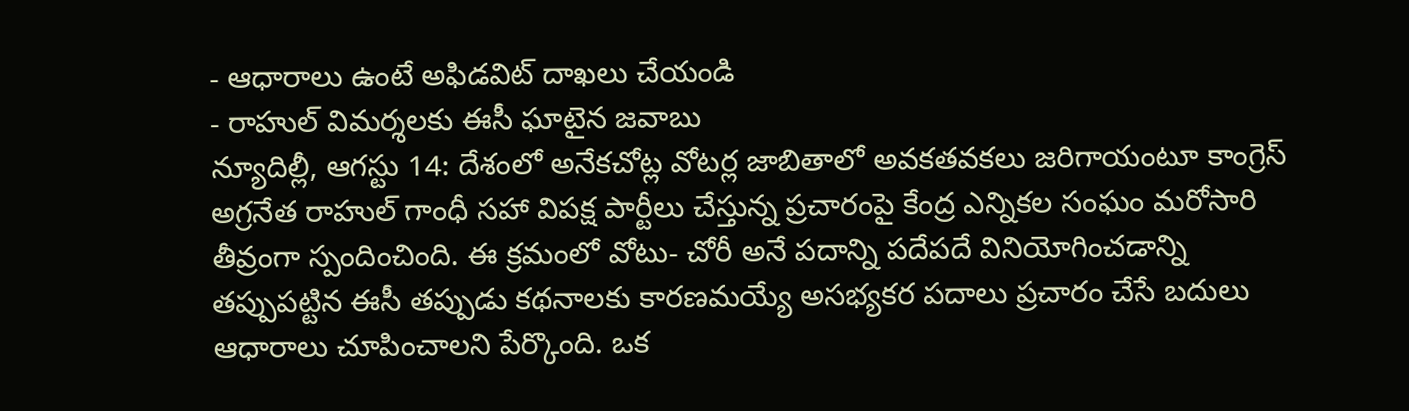- ఆధారాలు ఉంటే అఫిడవిట్ దాఖలు చేయండి
- రాహుల్ విమర్శలకు ఈసీ ఘాటైన జవాబు
న్యూదిల్లీ, ఆగస్టు 14: దేశంలో అనేకచోట్ల వోటర్ల జాబితాలో అవకతవకలు జరిగాయంటూ కాంగ్రెస్ అగ్రనేత రాహుల్ గాంధీ సహా విపక్ష పార్టీలు చేస్తున్న ప్రచారంపై కేంద్ర ఎన్నికల సంఘం మరోసారి తీవ్రంగా స్పందించింది. ఈ క్రమంలో వోటు- చోరీ అనే పదాన్ని పదేపదే వినియోగించడాన్ని తప్పుపట్టిన ఈసీ తప్పుడు కథనాలకు కారణమయ్యే అసభ్యకర పదాలు ప్రచారం చేసే బదులు ఆధారాలు చూపించాలని పేర్కొంది. ఒక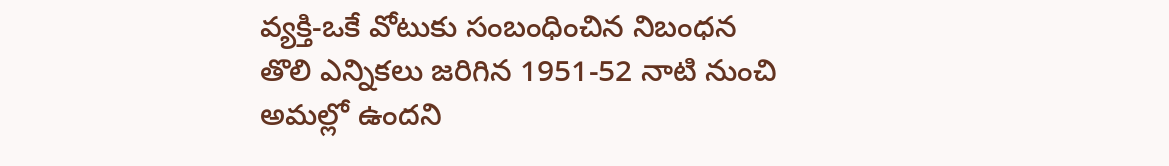వ్యక్తి-ఒకే వోటుకు సంబంధించిన నిబంధన తొలి ఎన్నికలు జరిగిన 1951-52 నాటి నుంచి అమల్లో ఉందని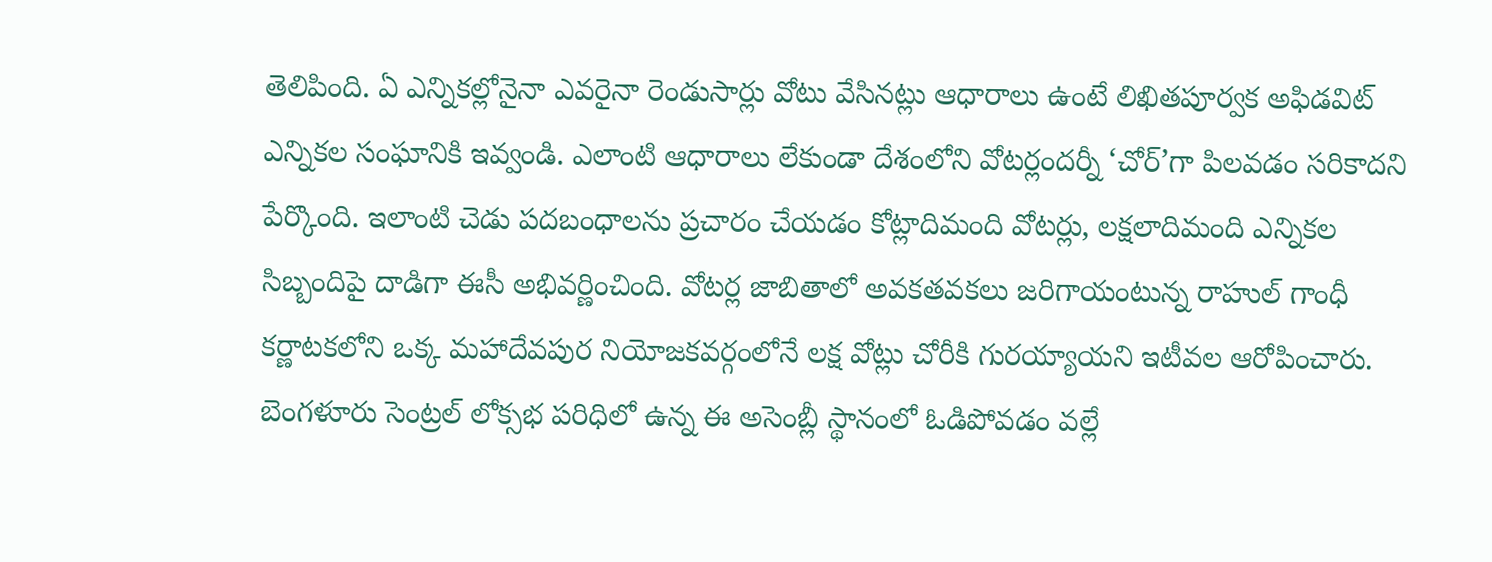తెలిపింది. ఏ ఎన్నికల్లోనైనా ఎవరైనా రెండుసార్లు వోటు వేసినట్లు ఆధారాలు ఉంటే లిఖితపూర్వక అఫిడవిట్ ఎన్నికల సంఘానికి ఇవ్వండి. ఎలాంటి ఆధారాలు లేకుండా దేశంలోని వోటర్లందర్నీ ‘చోర్’గా పిలవడం సరికాదని పేర్కొంది. ఇలాంటి చెడు పదబంధాలను ప్రచారం చేయడం కోట్లాదిమంది వోటర్లు, లక్షలాదిమంది ఎన్నికల సిబ్బందిపై దాడిగా ఈసీ అభివర్ణించింది. వోటర్ల జాబితాలో అవకతవకలు జరిగాయంటున్న రాహుల్ గాంధీ కర్ణాటకలోని ఒక్క మహాదేవపుర నియోజకవర్గంలోనే లక్ష వోట్లు చోరీకి గురయ్యాయని ఇటీవల ఆరోపించారు. బెంగళూరు సెంట్రల్ లోక్సభ పరిధిలో ఉన్న ఈ అసెంబ్లీ స్థానంలో ఓడిపోవడం వల్లే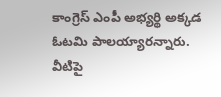కాంగ్రెస్ ఎంపీ అభ్యర్థి అక్కడ ఓటమి పాలయ్యారన్నారు. వీటిపై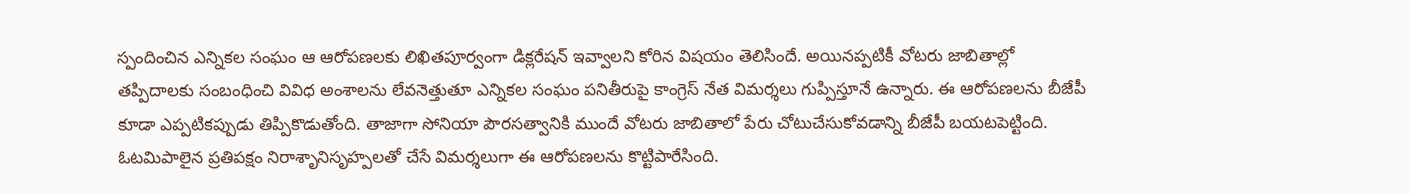స్పందించిన ఎన్నికల సంఘం ఆ ఆరోపణలకు లిఖితపూర్వంగా డిక్లరేషన్ ఇవ్వాలని కోరిన విషయం తెలిసిందే. అయినప్పటికీ వోటరు జాబితాల్లో తప్పిదాలకు సంబంధించి వివిధ అంశాలను లేవనెత్తుతూ ఎన్నికల సంఘం పనితీరుపై కాంగ్రెస్ నేత విమర్శలు గుప్పిస్తూనే ఉన్నారు. ఈ ఆరోపణలను బీజేపీ కూడా ఎప్పటికప్పుడు తిప్పికొడుతోంది. తాజాగా సోనియా పౌరసత్వానికి ముందే వోటరు జాబితాలో పేరు చోటుచేసుకోవడాన్ని బీజేపీ బయటపెట్టింది. ఓటమిపాలైన ప్రతిపక్షం నిరాశృానిసృహ్పలతో చేసే విమర్శలుగా ఈ ఆరోపణలను కొట్టిపారేసింది.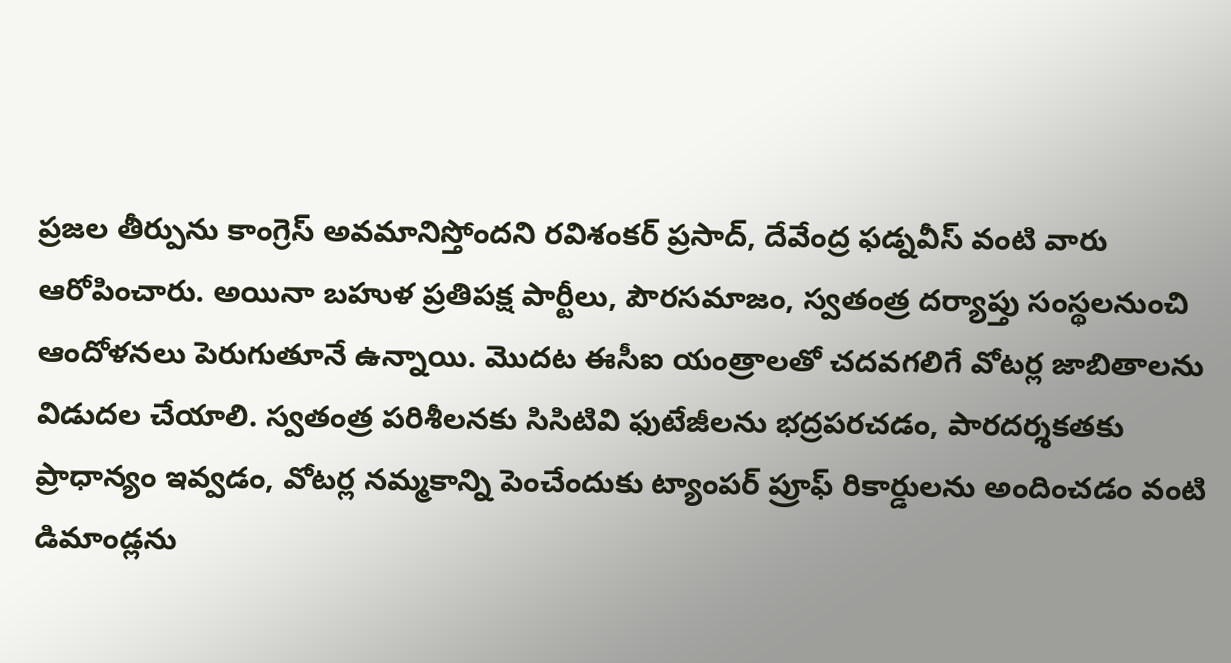ప్రజల తీర్పును కాంగ్రెస్ అవమానిస్తోందని రవిశంకర్ ప్రసాద్, దేవేంద్ర ఫడ్నవీస్ వంటి వారు ఆరోపించారు. అయినా బహుళ ప్రతిపక్ష పార్టీలు, పౌరసమాజం, స్వతంత్ర దర్యాప్తు సంస్థలనుంచి ఆందోళనలు పెరుగుతూనే ఉన్నాయి. మొదట ఈసీఐ యంత్రాలతో చదవగలిగే వోటర్ల జాబితాలను విడుదల చేయాలి. స్వతంత్ర పరిశీలనకు సిసిటివి ఫుటేజీలను భద్రపరచడం, పారదర్శకతకు ప్రాధాన్యం ఇవ్వడం, వోటర్ల నమ్మకాన్ని పెంచేందుకు ట్యాంపర్ ప్రూఫ్ రికార్డులను అందించడం వంటి డిమాండ్లను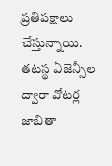ప్రతిపక్షాలు చేస్తున్నాయి. తటస్థ ఏజెన్సీల ద్వారా వోటర్ల జాబితా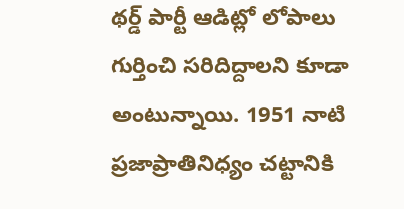థర్డ్ పార్టీ ఆడిట్లో లోపాలు గుర్తించి సరిదిద్దాలని కూడా అంటున్నాయి. 1951 నాటి ప్రజాప్రాతినిధ్యం చట్టానికి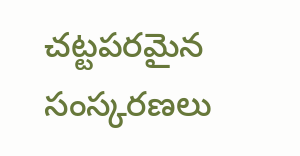చట్టపరమైన సంస్కరణలు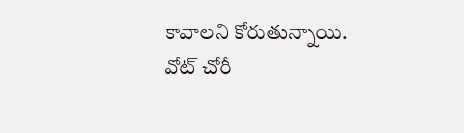కావాలని కోరుతున్నాయి.
వోట్ చోరీ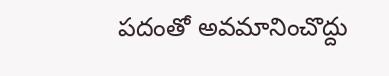పదంతో అవమానించొద్దు